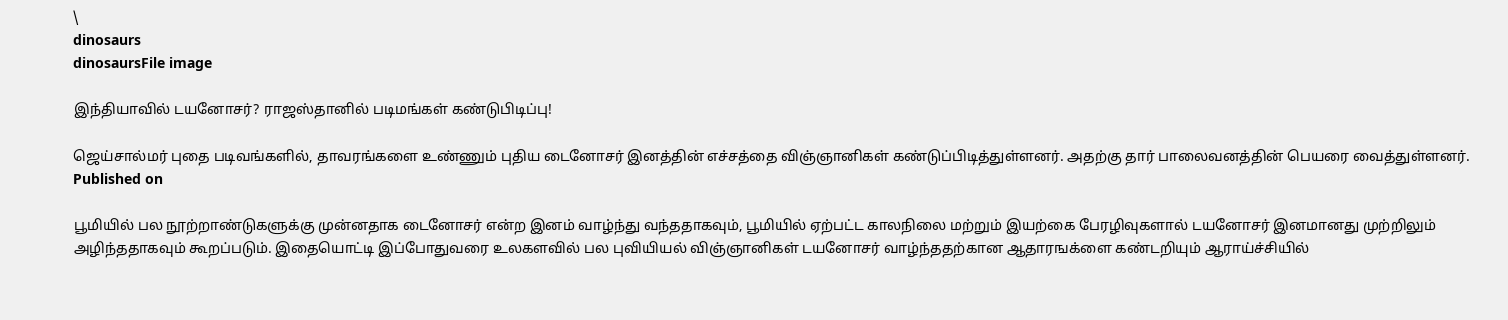\
dinosaurs
dinosaursFile image

இந்தியாவில் டயனோசர்? ராஜஸ்தானில் படிமங்கள் கண்டுபிடிப்பு!

ஜெய்சால்மர் புதை படிவங்களில், தாவரங்களை உண்ணும் புதிய டைனோசர் இனத்தின் எச்சத்தை விஞ்ஞானிகள் கண்டுப்பிடித்துள்ளனர். அதற்கு தார் பாலைவனத்தின் பெயரை வைத்துள்ளனர்.
Published on

பூமியில் பல நூற்றாண்டுகளுக்கு முன்னதாக டைனோசர் என்ற இனம் வாழ்ந்து வந்ததாகவும், பூமியில் ஏற்பட்ட காலநிலை மற்றும் இயற்கை பேரழிவுகளால் டயனோசர் இனமானது முற்றிலும் அழிந்ததாகவும் கூறப்படும். இதையொட்டி இப்போதுவரை உலகளவில் பல புவியியல் விஞ்ஞானிகள் டயனோசர் வாழ்ந்ததற்கான ஆதாரஙக்ளை கண்டறியும் ஆராய்ச்சியில்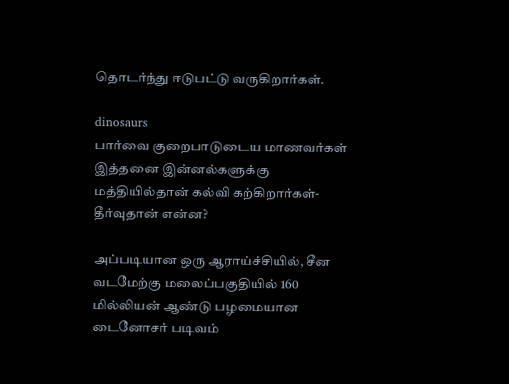தொடர்ந்து ஈடுபட்டு வருகிறார்கள்.

dinosaurs
பார்வை குறைபாடுடைய மாணவர்கள் இத்தனை இன்னல்களுக்கு மத்தியில்தான் கல்வி கற்கிறார்கள்- தீர்வுதான் என்ன?

அப்படியான ஒரு ஆராய்ச்சியில், சீன வடமேற்கு மலைப்பகுதியில் 160 மில்லியன் ஆண்டு பழமையான டைனோசர் படிவம்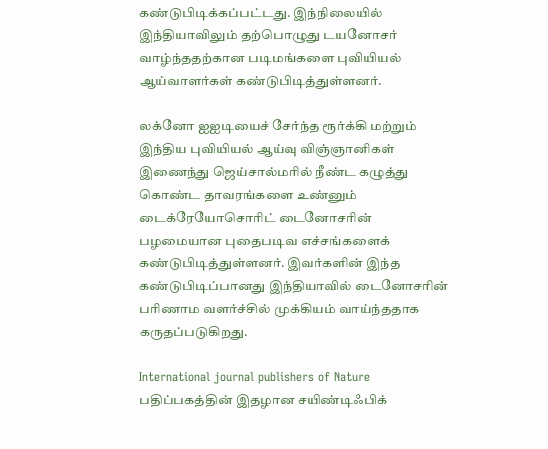கண்டுபிடிக்கப்பட்டது. இந்நிலையில் இந்தியாவிலும் தற்பொழுது டயனோசர் வாழ்ந்ததற்கான படிமங்களை புவியியல் ஆய்வாளர்கள் கண்டுபிடித்துள்ளனர்.

லக்னோ ஐஐடியைச் சேர்ந்த ரூர்க்கி மற்றும் இந்திய புவியியல் ஆய்வு விஞ்ஞானிகள் இணைந்து ஜெய்சால்மரில் நீண்ட கழுத்து கொண்ட தாவரங்களை உண்னும் டைக்ரேயோசொரிட் டைனோசரின் பழமையான புதைபடிவ எச்சங்களைக் கண்டுபிடித்துள்ளனர். இவர்களின் இந்த கண்டுபிடிப்பானது இந்தியாவில் டைனோசரின் பரிணாம வளர்ச்சில் முக்கியம் வாய்ந்ததாக கருதப்படுகிறது.

International journal publishers of Nature பதிப்பகத்தின் இதழான சயிண்டிஃபிக்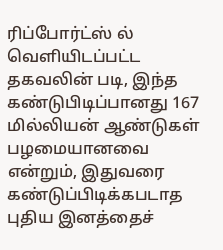ரிப்போர்ட்ஸ் ல் வெளியிடப்பட்ட தகவலின் படி, இந்த கண்டுபிடிப்பானது 167 மில்லியன் ஆண்டுகள் பழமையானவை என்றும், இதுவரை கண்டுப்பிடிக்கபடாத புதிய இனத்தைச்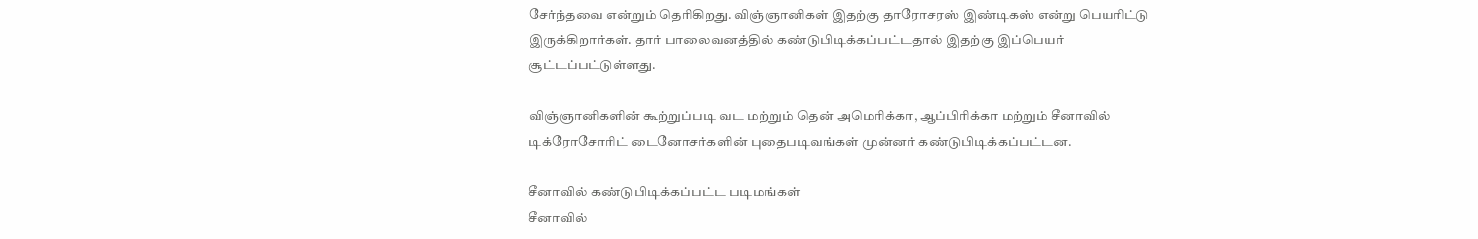சேர்ந்தவை என்றும் தெரிகிறது. விஞ்ஞானிகள் இதற்கு தாரோசரஸ் இண்டிகஸ் என்று பெயரிட்டு இருக்கிறார்கள். தார் பாலைவனத்தில் கண்டுபிடிக்கப்பட்டதால் இதற்கு இப்பெயர் சூட்டப்பட்டுள்ளது.

விஞ்ஞானிகளின் கூற்றுப்படி வட மற்றும் தென் அமெரிக்கா, ஆப்பிரிக்கா மற்றும் சீனாவில் டிக்ரோசோரிட் டைனோசர்களின் புதைபடிவங்கள் முன்னர் கண்டுபிடிக்கப்பட்டன.

சீனாவில் கண்டுபிடிக்கப்பட்ட படிமங்கள்
சீனாவில்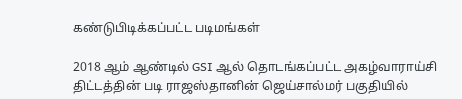கண்டுபிடிக்கப்பட்ட படிமங்கள்

2018 ஆம் ஆண்டில் GSI ஆல் தொடங்கப்பட்ட அகழ்வாராய்சி திட்டத்தின் படி ராஜஸ்தானின் ஜெய்சால்மர் பகுதியில்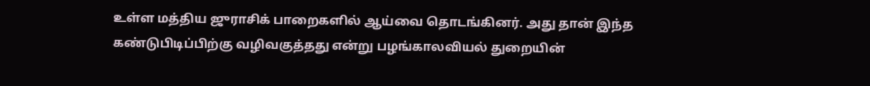உள்ள மத்திய ஜுராசிக் பாறைகளில் ஆய்வை தொடங்கினர். அது தான் இந்த கண்டுபிடிப்பிற்கு வழிவகுத்தது என்று பழங்காலவியல் துறையின்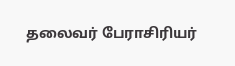தலைவர் பேராசிரியர்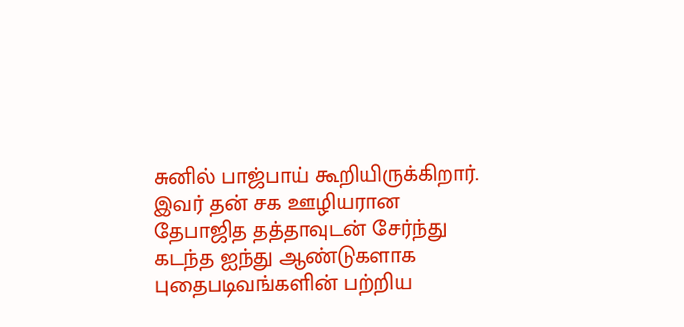சுனில் பாஜ்பாய் கூறியிருக்கிறார். இவர் தன் சக ஊழியரான தேபாஜித தத்தாவுடன் சேர்ந்து கடந்த ஐந்து ஆண்டுகளாக புதைபடிவங்களின் பற்றிய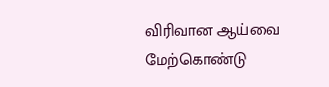விரிவான ஆய்வை மேற்கொண்டு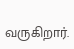வருகிறார்.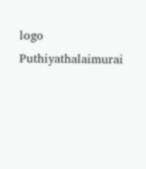logo
Puthiyathalaimurai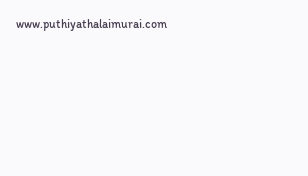www.puthiyathalaimurai.com